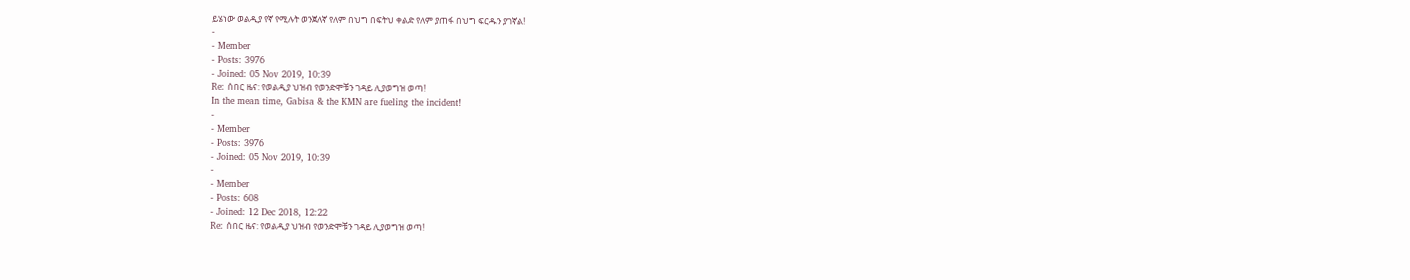ይሄነው ወልዲያ የኛ የሚሉት ወንጀለኛ የለም በህግ በፍትህ ቀልድ የለም ያጠፋ በህግ ፍርዱን ያገኛል!
-
- Member
- Posts: 3976
- Joined: 05 Nov 2019, 10:39
Re: ሰበር ዜና: የወልዲያ ህዝብ የወንድሞቹን ገዳይ ሊያወግዝ ወጣ!
In the mean time, Gabisa & the KMN are fueling the incident!
-
- Member
- Posts: 3976
- Joined: 05 Nov 2019, 10:39
-
- Member
- Posts: 608
- Joined: 12 Dec 2018, 12:22
Re: ሰበር ዜና: የወልዲያ ህዝብ የወንድሞቹን ገዳይ ሊያወግዝ ወጣ!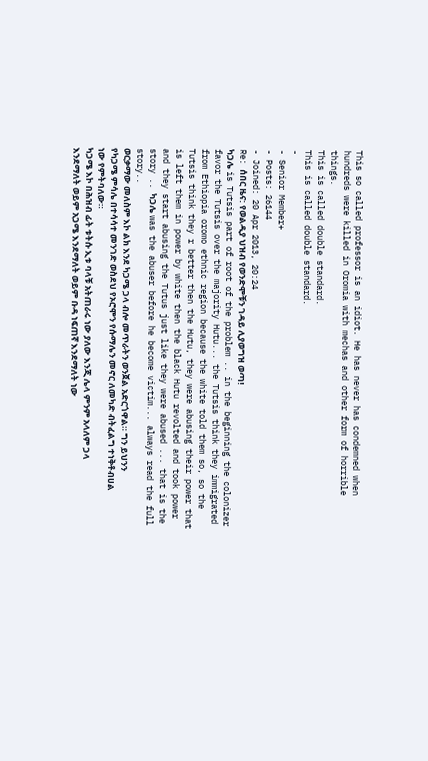This so called professor is an idiot. He has never has condemned when hundreds were killed in Oromia with mechas and other form of horrible things.
This is called double standard.
This is called double standard.
-
- Senior Member+
- Posts: 26144
- Joined: 20 Apr 2013, 20:24
Re: ሰበር ዜና: የወልዲያ ህዝብ የወንድሞቹን ገዳይ ሊያወግዝ ወጣ!
ካጋሌ is Tutsis part of root of the problem .. in the beginning the colonizer favor the Tutsis over the majority Hutu... the Tutsis think they immigrated from Ethiopia oromo ethnic region because the white told them so, so the Tutsis think they r better then the Hutu, they were abusing their power that is left them in power by white then the black Hutu revolted and took power and they start abusing the Tutus just like they were abused ... that is the story .. ካጋሌ was the abuser before he become victim... always read the full story..
ወርቃማው መለስም እኮ ልክ እንደ ካጋሜ ጋላ ብሎ መጥራትን ወንጀል አድርጎዋል። ግን ይህንን የካጋሜ ምሳሌ በተሳሳተ መንገድ ወስደህ የኦሮሞን የሱማሌን መኖር ለመካድ ብትፈልግ ተነቅቶብሀል ነው የምትባለው።
ካጋሜ እኮ በሕዝብ ፊት ቱትሱ ኢቱ ባላቹ አትጠራሩ ነው ያለው እንጂ ሌላ ምንም አላለም ጋላ እንደማለት ወይም አጋሜ እንደማለት ወይም ቡዳ ነፍጠኛ እንደማለት ነው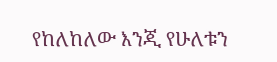የከለከለው እንጂ የሁለቱን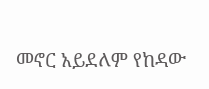መኖር አይደለም የከዳው